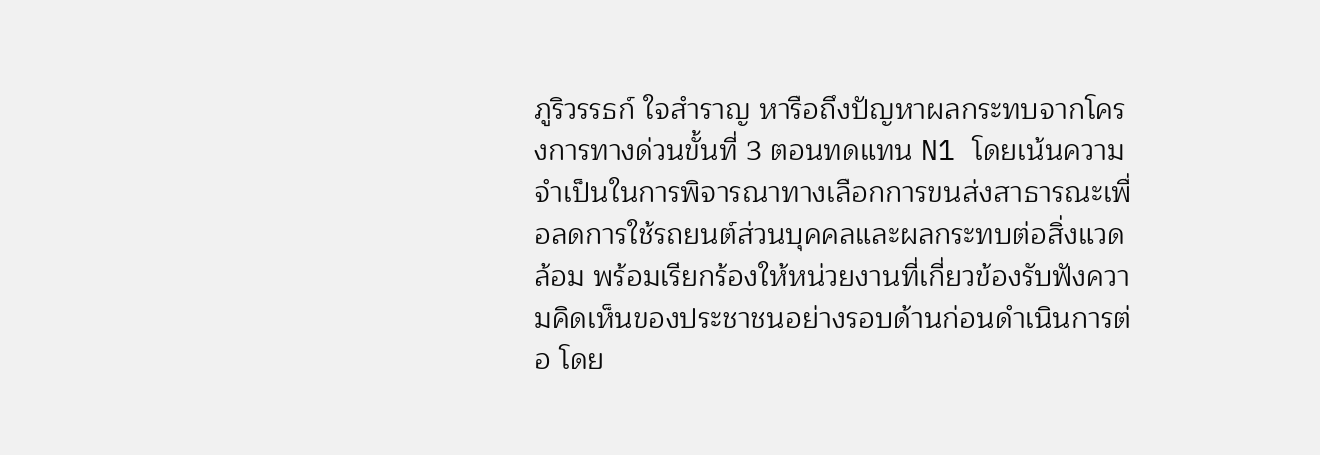ภูริวรรธก์ ใจสำราญ หารือถึงปัญหาผลกระทบจากโครงการทางด่วนขั้นที่ 3 ตอนทดแทน N1 โดยเน้นความจำเป็นในการพิจารณาทางเลือกการขนส่งสาธารณะเพื่อลดการใช้รถยนต์ส่วนบุคคลและผลกระทบต่อสิ่งแวดล้อม พร้อมเรียกร้องให้หน่วยงานที่เกี่ยวข้องรับฟังความคิดเห็นของประชาชนอย่างรอบด้านก่อนดำเนินการต่อ โดย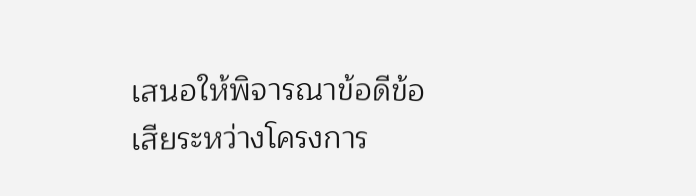เสนอให้พิจารณาข้อดีข้อเสียระหว่างโครงการ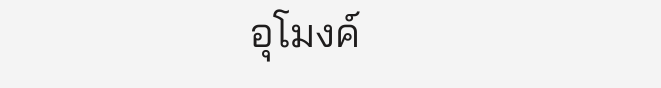อุโมงค์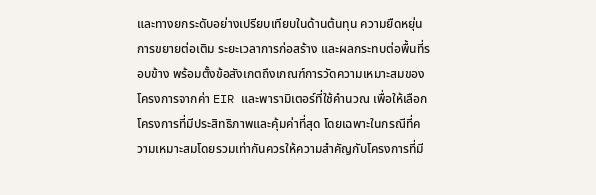และทางยกระดับอย่างเปรียบเทียบในด้านต้นทุน ความยืดหยุ่น การขยายต่อเติม ระยะเวลาการก่อสร้าง และผลกระทบต่อพื้นที่รอบข้าง พร้อมตั้งข้อสังเกตถึงเกณฑ์การวัดความเหมาะสมของโครงการจากค่า EIR และพารามิเตอร์ที่ใช้คำนวณ เพื่อให้เลือกโครงการที่มีประสิทธิภาพและคุ้มค่าที่สุด โดยเฉพาะในกรณีที่ความเหมาะสมโดยรวมเท่ากันควรให้ความสำคัญกับโครงการที่มี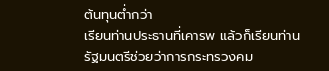ต้นทุนต่ำกว่า
เรียนท่านประธานที่เคารพ แล้วก็เรียนท่านรัฐมนตรีช่วยว่าการกระทรวงคม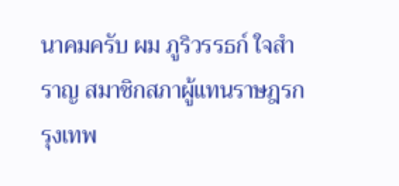นาคมครับ ผม ภูริวรรธก์ ใจสำราญ สมาชิกสภาผู้แทนราษฎรกรุงเทพ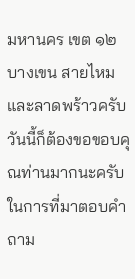มหานคร เขต ๑๒ บางเขน สายไหม และลาดพร้าวครับ วันนี้ก็ต้องขอขอบคุณท่านมากนะครับในการที่มาตอบคำถาม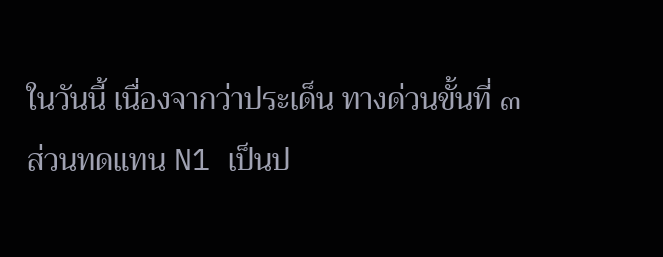ในวันนี้ เนื่องจากว่าประเด็น ทางด่วนขั้นที่ ๓ ส่วนทดแทน N1 เป็นป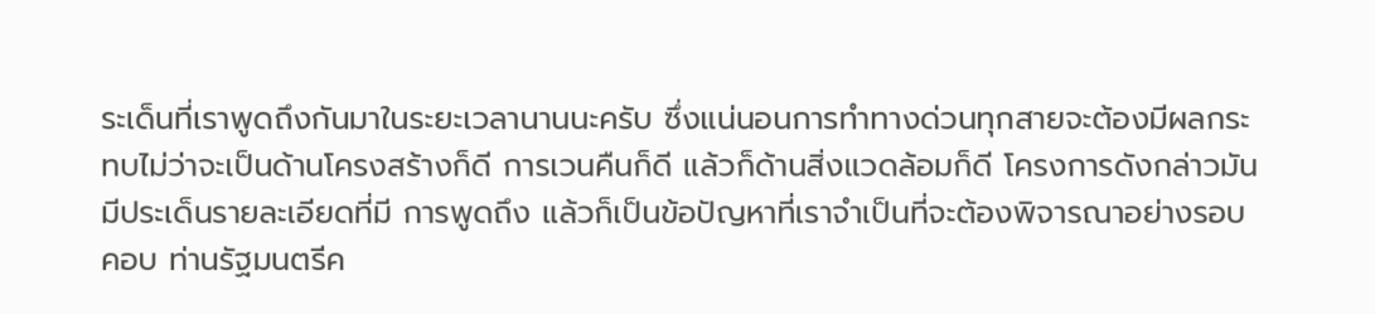ระเด็นที่เราพูดถึงกันมาในระยะเวลานานนะครับ ซึ่งแน่นอนการทำทางด่วนทุกสายจะต้องมีผลกระทบไม่ว่าจะเป็นด้านโครงสร้างก็ดี การเวนคืนก็ดี แล้วก็ด้านสิ่งแวดล้อมก็ดี โครงการดังกล่าวมันมีประเด็นรายละเอียดที่มี การพูดถึง แล้วก็เป็นข้อปัญหาที่เราจำเป็นที่จะต้องพิจารณาอย่างรอบคอบ ท่านรัฐมนตรีค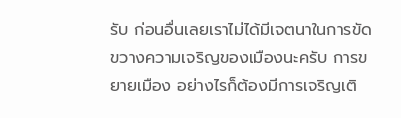รับ ก่อนอื่นเลยเราไม่ได้มีเจตนาในการขัดขวางความเจริญของเมืองนะครับ การขยายเมือง อย่างไรก็ต้องมีการเจริญเติ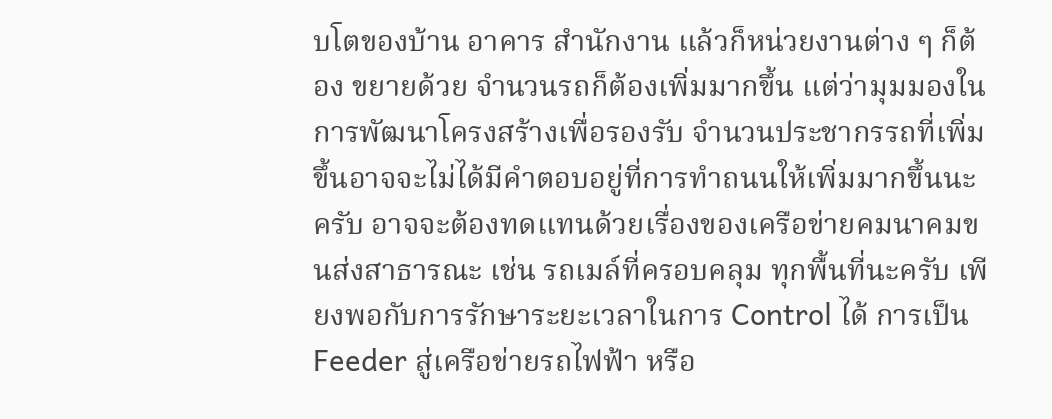บโตของบ้าน อาคาร สำนักงาน แล้วก็หน่วยงานต่าง ๆ ก็ต้อง ขยายด้วย จำนวนรถก็ต้องเพิ่มมากขึ้น แต่ว่ามุมมองในการพัฒนาโครงสร้างเพื่อรองรับ จำนวนประชากรรถที่เพิ่มขึ้นอาจจะไม่ได้มีคำตอบอยู่ที่การทำถนนให้เพิ่มมากขึ้นนะครับ อาจจะต้องทดแทนด้วยเรื่องของเครือข่ายคมนาคมขนส่งสาธารณะ เช่น รถเมล์ที่ครอบคลุม ทุกพื้นที่นะครับ เพียงพอกับการรักษาระยะเวลาในการ Control ได้ การเป็น Feeder สู่เครือข่ายรถไฟฟ้า หรือ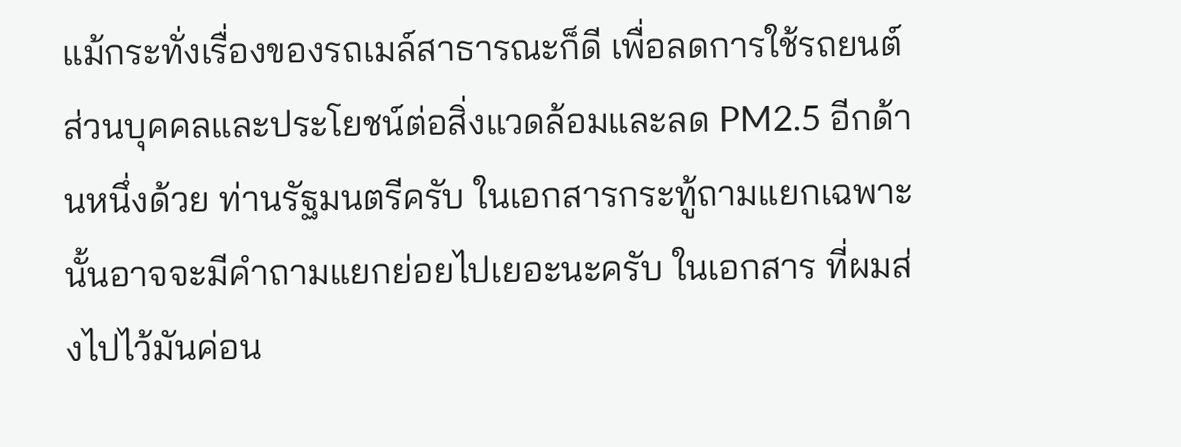แม้กระทั่งเรื่องของรถเมล์สาธารณะก็ดี เพื่อลดการใช้รถยนต์ ส่วนบุคคลและประโยชน์ต่อสิ่งแวดล้อมและลด PM2.5 อีกด้านหนึ่งด้วย ท่านรัฐมนตรีครับ ในเอกสารกระทู้ถามแยกเฉพาะนั้นอาจจะมีคำถามแยกย่อยไปเยอะนะครับ ในเอกสาร ที่ผมส่งไปไว้มันค่อน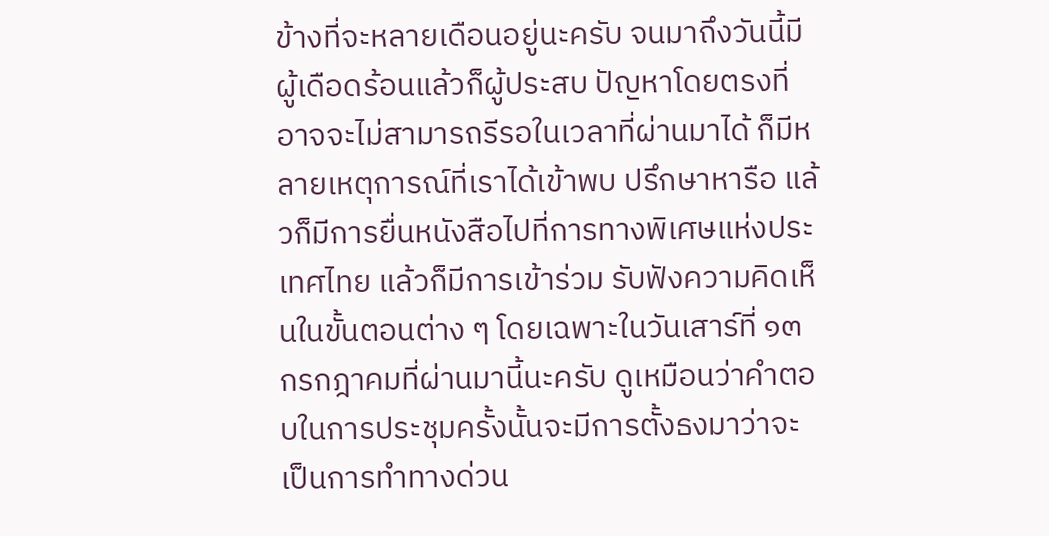ข้างที่จะหลายเดือนอยู่นะครับ จนมาถึงวันนี้มีผู้เดือดร้อนแล้วก็ผู้ประสบ ปัญหาโดยตรงที่อาจจะไม่สามารถรีรอในเวลาที่ผ่านมาได้ ก็มีหลายเหตุการณ์ที่เราได้เข้าพบ ปรึกษาหารือ แล้วก็มีการยื่นหนังสือไปที่การทางพิเศษแห่งประเทศไทย แล้วก็มีการเข้าร่วม รับฟังความคิดเห็นในขั้นตอนต่าง ๆ โดยเฉพาะในวันเสาร์ที่ ๑๓ กรกฎาคมที่ผ่านมานี้นะครับ ดูเหมือนว่าคำตอบในการประชุมครั้งนั้นจะมีการตั้งธงมาว่าจะเป็นการทำทางด่วน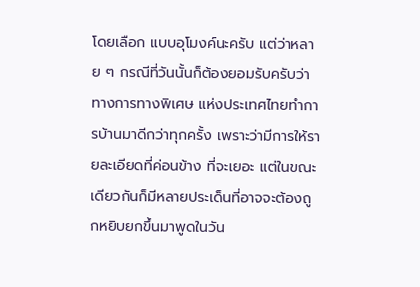โดยเลือก แบบอุโมงค์นะครับ แต่ว่าหลาย ๆ กรณีที่วันนั้นก็ต้องยอมรับครับว่าทางการทางพิเศษ แห่งประเทศไทยทำการบ้านมาดีกว่าทุกครั้ง เพราะว่ามีการให้รายละเอียดที่ค่อนข้าง ที่จะเยอะ แต่ในขณะเดียวกันก็มีหลายประเด็นที่อาจจะต้องถูกหยิบยกขึ้นมาพูดในวัน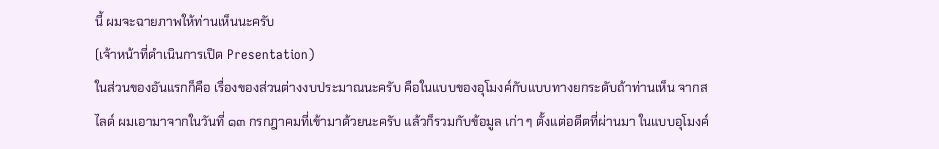นี้ ผมจะฉายภาพให้ท่านเห็นนะครับ
(เจ้าหน้าที่ดำเนินการเปิด Presentation)
ในส่วนของอันแรกก็คือ เรื่องของส่วนต่างงบประมาณนะครับ คือในแบบของอุโมงค์กับแบบทางยกระดับถ้าท่านเห็น จากสไลด์ ผมเอามาจากในวันที่ ๑๓ กรกฎาคมที่เข้ามาด้วยนะครับ แล้วก็รวมกับข้อมูล เก่า ๆ ตั้งแต่อดีตที่ผ่านมา ในแบบอุโมงค์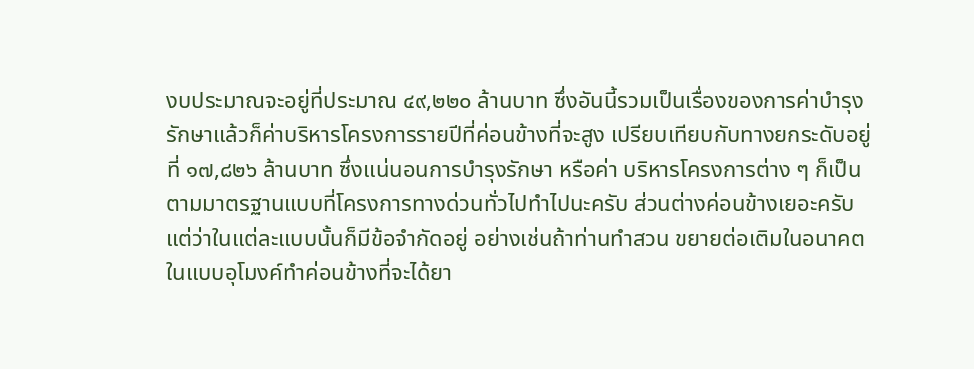งบประมาณจะอยู่ที่ประมาณ ๔๙,๒๒๐ ล้านบาท ซึ่งอันนี้รวมเป็นเรื่องของการค่าบำรุงรักษาแล้วก็ค่าบริหารโครงการรายปีที่ค่อนข้างที่จะสูง เปรียบเทียบกับทางยกระดับอยู่ที่ ๑๗,๘๒๖ ล้านบาท ซึ่งแน่นอนการบำรุงรักษา หรือค่า บริหารโครงการต่าง ๆ ก็เป็นตามมาตรฐานแบบที่โครงการทางด่วนทั่วไปทำไปนะครับ ส่วนต่างค่อนข้างเยอะครับ แต่ว่าในแต่ละแบบนั้นก็มีข้อจำกัดอยู่ อย่างเช่นถ้าท่านทำสวน ขยายต่อเติมในอนาคต ในแบบอุโมงค์ทำค่อนข้างที่จะได้ยา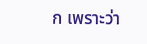ก เพราะว่า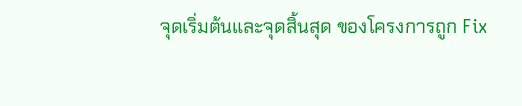จุดเริ่มต้นและจุดสิ้นสุด ของโครงการถูก Fix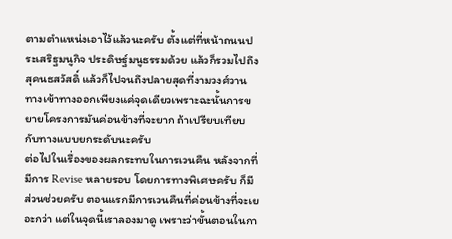ตามตำแหน่งเอาไว้แล้วนะครับ ตั้งแต่ที่หน้าถนนประเสริฐมนูกิจ ประดิษฐ์มนูธรรมด้วย แล้วก็รวมไปถึงสุคนธสวัสดิ์ แล้วก็ไปจนถึงปลายสุดที่งามวงศ์วาน ทางเข้าทางออกเพียงแค่จุดเดียวเพราะฉะนั้นการขยายโครงการมันค่อนข้างที่จะยาก ถ้าเปรียบเทียบกับทางแบบยกระดับนะครับ
ต่อไปในเรื่องของผลกระทบในการเวนคืน หลังจากที่มีการ Revise หลายรอบ โดยการทางพิเศษครับ ก็มีส่วนช่วยครับ ตอนแรกมีการเวนคืนที่ค่อนข้างที่จะเยอะกว่า แต่ในจุดนี้เราลองมาดู เพราะว่าขั้นตอนในกา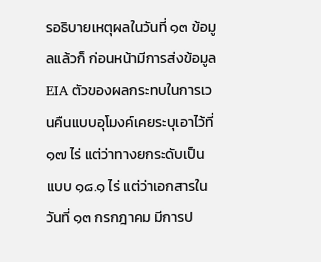รอธิบายเหตุผลในวันที่ ๑๓ ข้อมูลแล้วก็ ก่อนหน้ามีการส่งข้อมูล EIA ตัวของผลกระทบในการเวนคืนแบบอุโมงค์เคยระบุเอาไว้ที่ ๑๗ ไร่ แต่ว่าทางยกระดับเป็นแบบ ๑๘.๑ ไร่ แต่ว่าเอกสารในวันที่ ๑๓ กรกฎาคม มีการป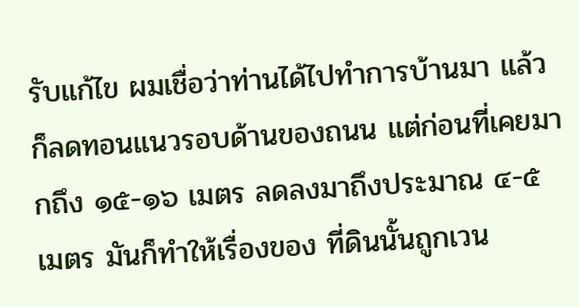รับแก้ไข ผมเชื่อว่าท่านได้ไปทำการบ้านมา แล้วก็ลดทอนแนวรอบด้านของถนน แต่ก่อนที่เคยมากถึง ๑๕-๑๖ เมตร ลดลงมาถึงประมาณ ๔-๕ เมตร มันก็ทำให้เรื่องของ ที่ดินนั้นถูกเวน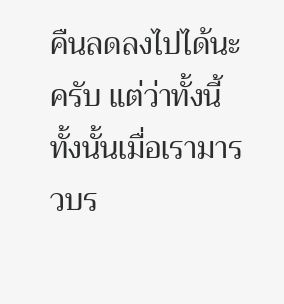คืนลดลงไปได้นะครับ แต่ว่าทั้งนี้ทั้งนั้นเมื่อเรามารวบร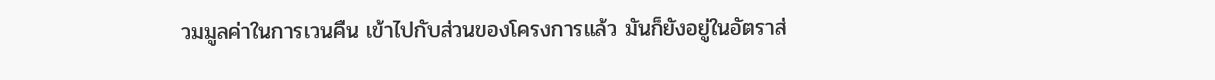วมมูลค่าในการเวนคืน เข้าไปกับส่วนของโครงการแล้ว มันก็ยังอยู่ในอัตราส่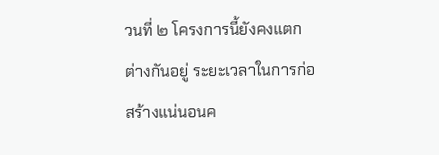วนที่ ๒ โครงการนี้ยังคงแตกต่างกันอยู่ ระยะเวลาในการก่อสร้างแน่นอนค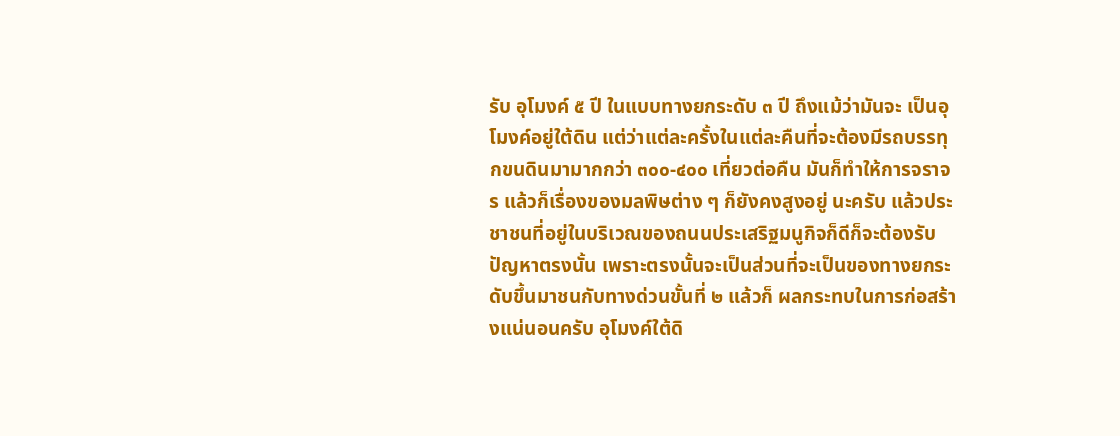รับ อุโมงค์ ๕ ปี ในแบบทางยกระดับ ๓ ปี ถึงแม้ว่ามันจะ เป็นอุโมงค์อยู่ใต้ดิน แต่ว่าแต่ละครั้งในแต่ละคืนที่จะต้องมีรถบรรทุกขนดินมามากกว่า ๓๐๐-๔๐๐ เที่ยวต่อคืน มันก็ทำให้การจราจร แล้วก็เรื่องของมลพิษต่าง ๆ ก็ยังคงสูงอยู่ นะครับ แล้วประชาชนที่อยู่ในบริเวณของถนนประเสริฐมนูกิจก็ดีก็จะต้องรับปัญหาตรงนั้น เพราะตรงนั้นจะเป็นส่วนที่จะเป็นของทางยกระดับขึ้นมาชนกับทางด่วนขั้นที่ ๒ แล้วก็ ผลกระทบในการก่อสร้างแน่นอนครับ อุโมงค์ใต้ดิ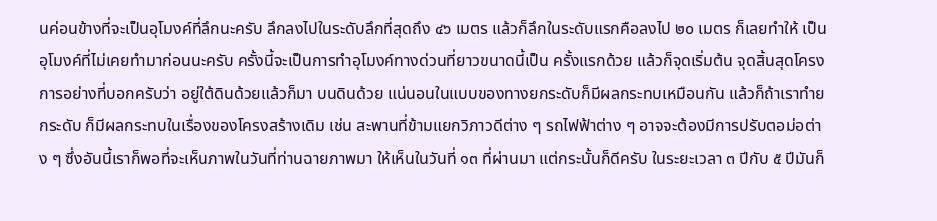นค่อนข้างที่จะเป็นอุโมงค์ที่ลึกนะครับ ลึกลงไปในระดับลึกที่สุดถึง ๔๖ เมตร แล้วก็ลึกในระดับแรกคือลงไป ๒๐ เมตร ก็เลยทำให้ เป็นอุโมงค์ที่ไม่เคยทำมาก่อนนะครับ ครั้งนี้จะเป็นการทำอุโมงค์ทางด่วนที่ยาวขนาดนี้เป็น ครั้งแรกด้วย แล้วก็จุดเริ่มต้น จุดสิ้นสุดโครงการอย่างที่บอกครับว่า อยู่ใต้ดินด้วยแล้วก็มา บนดินด้วย แน่นอนในแบบของทางยกระดับก็มีผลกระทบเหมือนกัน แล้วก็ถ้าเราทำยกระดับ ก็มีผลกระทบในเรื่องของโครงสร้างเดิม เช่น สะพานที่ข้ามแยกวิภาวดีต่าง ๆ รถไฟฟ้าต่าง ๆ อาจจะต้องมีการปรับตอม่อต่าง ๆ ซึ่งอันนี้เราก็พอที่จะเห็นภาพในวันที่ท่านฉายภาพมา ให้เห็นในวันที่ ๑๓ ที่ผ่านมา แต่กระนั้นก็ดีครับ ในระยะเวลา ๓ ปีกับ ๕ ปีมันก็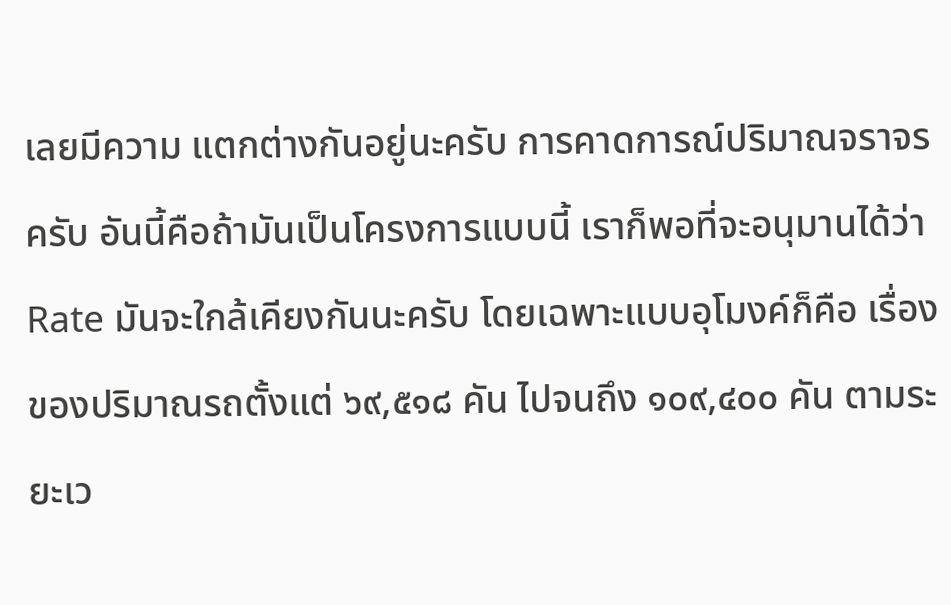เลยมีความ แตกต่างกันอยู่นะครับ การคาดการณ์ปริมาณจราจรครับ อันนี้คือถ้ามันเป็นโครงการแบบนี้ เราก็พอที่จะอนุมานได้ว่า Rate มันจะใกล้เคียงกันนะครับ โดยเฉพาะแบบอุโมงค์ก็คือ เรื่องของปริมาณรถตั้งแต่ ๖๙,๕๑๘ คัน ไปจนถึง ๑๐๙,๔๐๐ คัน ตามระยะเว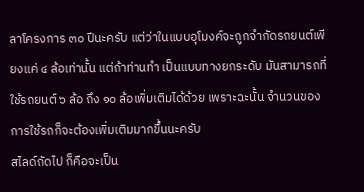ลาโครงการ ๓๐ ปีนะครับ แต่ว่าในแบบอุโมงค์จะถูกจำกัดรถยนต์เพียงแค่ ๔ ล้อเท่านั้น แต่ถ้าท่านทำ เป็นแบบทางยกระดับ มันสามารถที่ใช้รถยนต์ ๖ ล้อ ถึง ๑๐ ล้อเพิ่มเติมได้ด้วย เพราะฉะนั้น จำนวนของการใช้รถก็จะต้องเพิ่มเติมมากขึ้นนะครับ
สไลด์ถัดไป ก็คือจะเป็น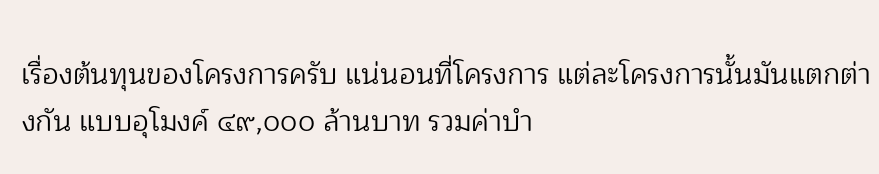เรื่องต้นทุนของโครงการครับ แน่นอนที่โครงการ แต่ละโครงการนั้นมันแตกต่างกัน แบบอุโมงค์ ๔๙,๐๐๐ ล้านบาท รวมค่าบำ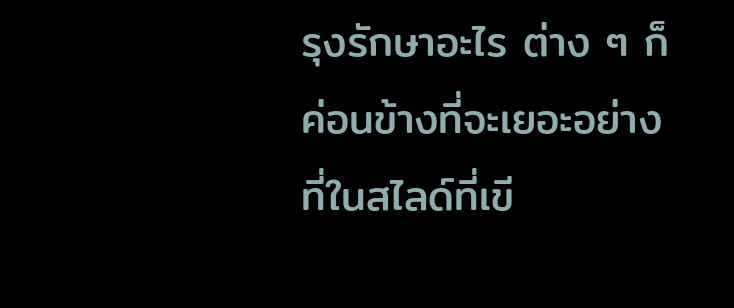รุงรักษาอะไร ต่าง ๆ ก็ค่อนข้างที่จะเยอะอย่างที่ในสไลด์ที่เขี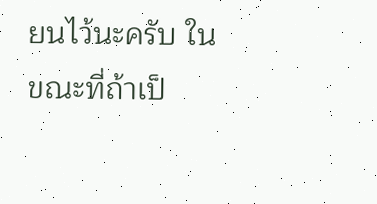ยนไว้นะครับ ในขณะที่ถ้าเป็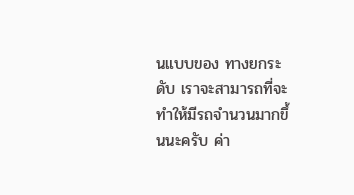นแบบของ ทางยกระดับ เราจะสามารถที่จะทำให้มีรถจำนวนมากขึ้นนะครับ ค่า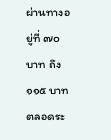ผ่านทางอยู่ที่ ๗๐ บาท ถึง ๑๑๕ บาทตลอดระ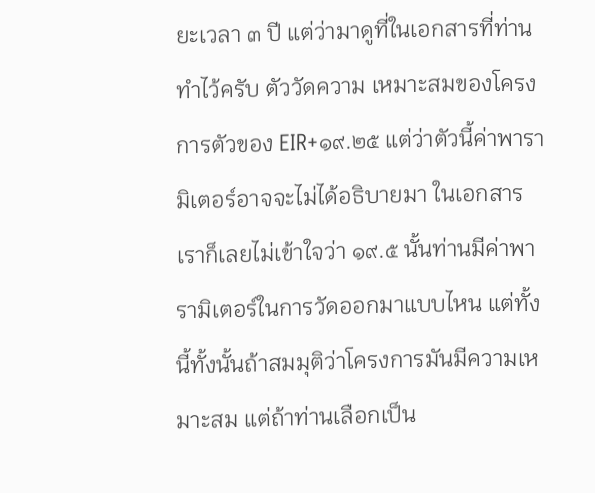ยะเวลา ๓ ปี แต่ว่ามาดูที่ในเอกสารที่ท่านทำไว้ครับ ตัววัดความ เหมาะสมของโครงการตัวของ EIR+๑๙.๒๕ แต่ว่าตัวนี้ค่าพารามิเตอร์อาจจะไม่ได้อธิบายมา ในเอกสาร เราก็เลยไม่เข้าใจว่า ๑๙.๕ นั้นท่านมีค่าพารามิเตอร์ในการวัดออกมาแบบไหน แต่ทั้งนี้ทั้งนั้นถ้าสมมุติว่าโครงการมันมีความเหมาะสม แต่ถ้าท่านเลือกเป็น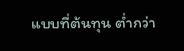แบบที่ต้นทุน ต่ำกว่า